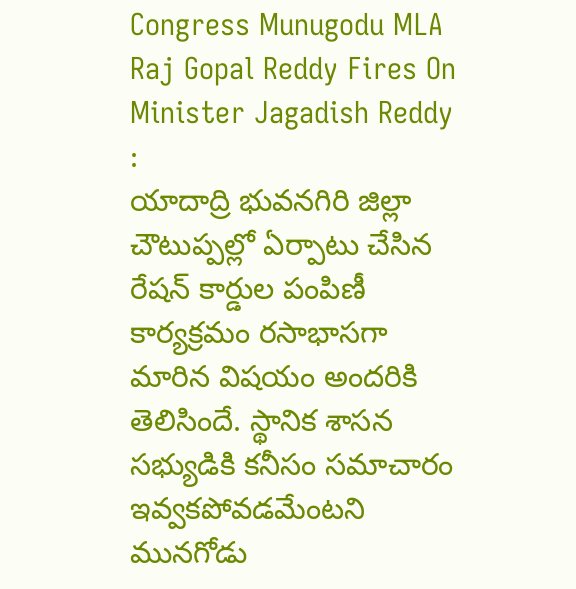Congress Munugodu MLA Raj Gopal Reddy Fires On Minister Jagadish Reddy :
యాదాద్రి భువనగిరి జిల్లా చౌటుప్పల్లో ఏర్పాటు చేసిన రేషన్ కార్డుల పంపిణీ కార్యక్రమం రసాభాసగా మారిన విషయం అందరికి తెలిసిందే. స్థానిక శాసన సభ్యుడికి కనీసం సమాచారం ఇవ్వకపోవడమేంటని మునగోడు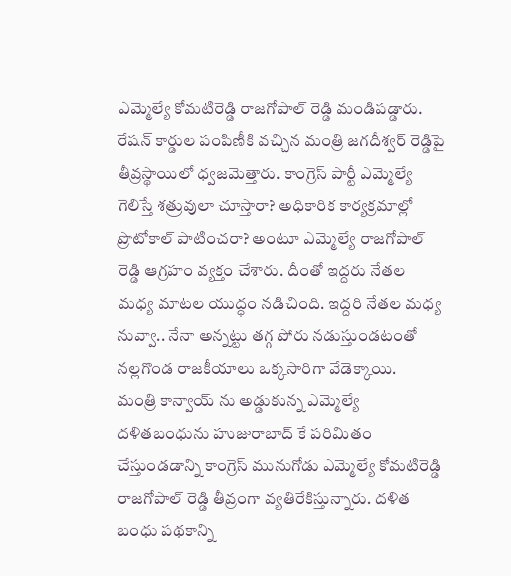ఎమ్మెల్యే కోమటిరెడ్డి రాజగోపాల్ రెడ్డి మండిపడ్డారు. రేషన్ కార్డుల పంపిణీకి వచ్చిన మంత్రి జగదీశ్వర్ రెడ్డిపై తీవ్రస్థాయిలో ధ్వజమెత్తారు. కాంగ్రెస్ పార్టీ ఎమ్మెల్యే గెలిస్తే శత్రువులా చూస్తారా? అధికారిక కార్యక్రమాల్లో ప్రొటోకాల్ పాటించరా? అంటూ ఎమ్మెల్యే రాజగోపాల్ రెడ్డి ఆగ్రహం వ్యక్తం చేశారు. దీంతో ఇద్దరు నేతల మధ్య మాటల యుద్ధం నడిచింది. ఇద్దరి నేతల మధ్య నువ్వా.. నేనా అన్నట్టు తగ్గ పోరు నడుస్తుండటంతో నల్లగొండ రాజకీయాలు ఒక్కసారిగా వేడెక్కాయి.
మంత్రి కాన్వాయ్ ను అడ్డుకున్న ఎమ్మెల్యే
దళితబంధును హుజురాబాద్ కే పరిమితం చేస్తుండడాన్ని కాంగ్రెస్ మునుగోడు ఎమ్మెల్యే కోమటిరెడ్డి రాజగోపాల్ రెడ్డి తీవ్రంగా వ్యతిరేకిస్తున్నారు. దళిత బంధు పథకాన్ని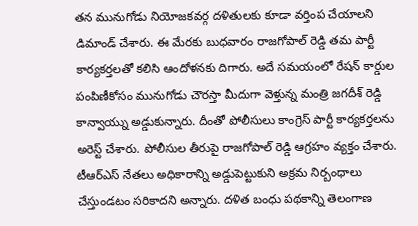తన మునుగోడు నియోజకవర్గ దళితులకు కూడా వర్తింప చేయాలని డిమాండ్ చేశారు. ఈ మేరకు బుధవారం రాజగోపాల్ రెడ్డి తమ పార్టీ కార్యకర్తలతో కలిసి ఆందోళనకు దిగారు. అదే సమయంలో రేషన్ కార్డుల పంపిణీకోసం మునుగోడు చౌరస్తా మీదుగా వెళ్తున్న మంత్రి జగదీశ్ రెడ్డి కాన్వాయ్ను అడ్డుకున్నారు. దీంతో పోలీసులు కాంగ్రెస్ పార్టీ కార్యకర్తలను అరెస్ట్ చేశారు. పోలీసుల తీరుపై రాజగోపాల్ రెడ్డి ఆగ్రహం వ్యక్తం చేశారు. టీఆర్ఎస్ నేతలు అధికారాన్ని అడ్డుపెట్టుకుని అక్రమ నిర్బంధాలు చేస్తుండటం సరికాదని అన్నారు. దళిత బంధు పథకాన్ని తెలంగాణ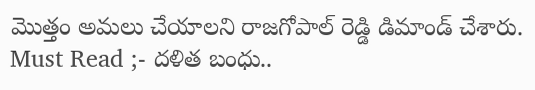మొత్తం అమలు చేయాలని రాజగోపాల్ రెడ్డి డిమాండ్ చేశారు.
Must Read ;- దళిత బంధు..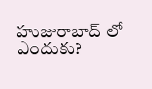హుజురాబాద్ లో ఎందుకు?